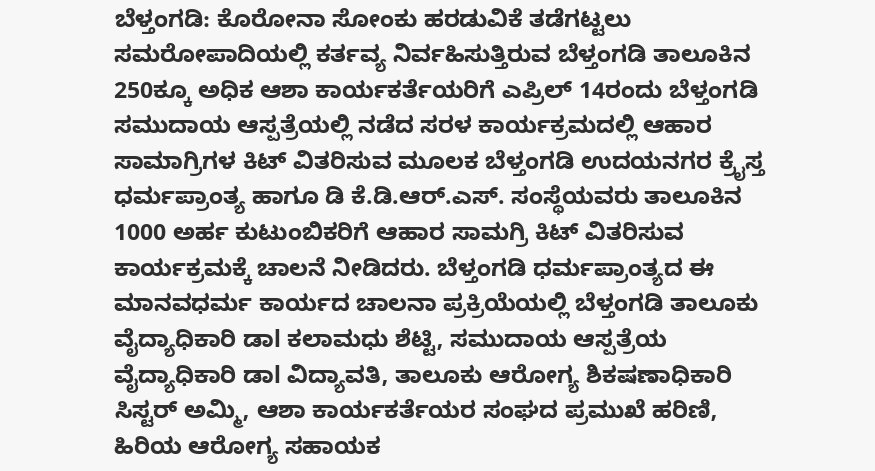ಬೆಳ್ತಂಗಡಿ: ಕೊರೋನಾ ಸೋಂಕು ಹರಡುವಿಕೆ ತಡೆಗಟ್ಟಲು ಸಮರೋಪಾದಿಯಲ್ಲಿ ಕರ್ತವ್ಯ ನಿರ್ವಹಿಸುತ್ತಿರುವ ಬೆಳ್ತಂಗಡಿ ತಾಲೂಕಿನ 250ಕ್ಕೂ ಅಧಿಕ ಆಶಾ ಕಾರ್ಯಕರ್ತೆಯರಿಗೆ ಎಪ್ರಿಲ್ 14ರಂದು ಬೆಳ್ತಂಗಡಿ ಸಮುದಾಯ ಆಸ್ಪತ್ರೆಯಲ್ಲಿ ನಡೆದ ಸರಳ ಕಾರ್ಯಕ್ರಮದಲ್ಲಿ ಆಹಾರ ಸಾಮಾಗ್ರಿಗಳ ಕಿಟ್ ವಿತರಿಸುವ ಮೂಲಕ ಬೆಳ್ತಂಗಡಿ ಉದಯನಗರ ಕ್ರೈಸ್ತ ಧರ್ಮಪ್ರಾಂತ್ಯ ಹಾಗೂ ಡಿ ಕೆ.ಡಿ.ಆರ್.ಎಸ್. ಸಂಸ್ಥೆಯವರು ತಾಲೂಕಿನ 1000 ಅರ್ಹ ಕುಟುಂಬಿಕರಿಗೆ ಆಹಾರ ಸಾಮಗ್ರಿ ಕಿಟ್ ವಿತರಿಸುವ ಕಾರ್ಯಕ್ರಮಕ್ಕೆ ಚಾಲನೆ ನೀಡಿದರು. ಬೆಳ್ತಂಗಡಿ ಧರ್ಮಪ್ರಾಂತ್ಯದ ಈ ಮಾನವಧರ್ಮ ಕಾರ್ಯದ ಚಾಲನಾ ಪ್ರಕ್ರಿಯೆಯಲ್ಲಿ ಬೆಳ್ತಂಗಡಿ ತಾಲೂಕು ವೈದ್ಯಾಧಿಕಾರಿ ಡಾl ಕಲಾಮಧು ಶೆಟ್ಟಿ, ಸಮುದಾಯ ಆಸ್ಪತ್ರೆಯ ವೈದ್ಯಾಧಿಕಾರಿ ಡಾl ವಿದ್ಯಾವತಿ, ತಾಲೂಕು ಆರೋಗ್ಯ ಶಿಕಷಣಾಧಿಕಾರಿ ಸಿಸ್ಟರ್ ಅಮ್ಮಿ, ಆಶಾ ಕಾರ್ಯಕರ್ತೆಯರ ಸಂಘದ ಪ್ರಮುಖೆ ಹರಿಣಿ, ಹಿರಿಯ ಆರೋಗ್ಯ ಸಹಾಯಕ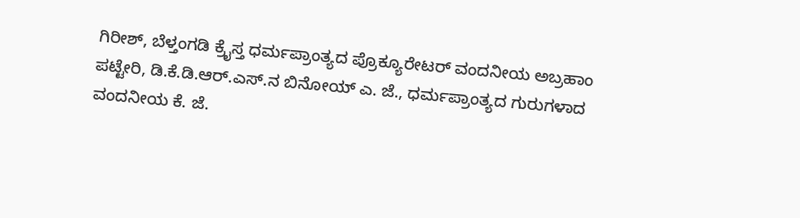ಗಿರೀಶ್, ಬೆಳ್ತಂಗಡಿ ಕ್ರೈಸ್ತ ಧರ್ಮಪ್ರಾಂತ್ಯದ ಪ್ರೊಕ್ಯೂರೇಟರ್ ವಂದನೀಯ ಅಬ್ರಹಾಂ ಪಟ್ಟೇರಿ, ಡಿ.ಕೆ.ಡಿ.ಆರ್.ಎಸ್.ನ ಬಿನೋಯ್ ಎ. ಜೆ., ಧರ್ಮಪ್ರಾಂತ್ಯದ ಗುರುಗಳಾದ ವಂದನೀಯ ಕೆ. ಜೆ.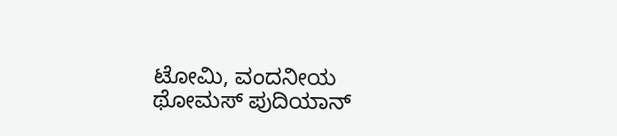ಟೋಮಿ, ವಂದನೀಯ ಥೋಮಸ್ ಪುದಿಯಾನ್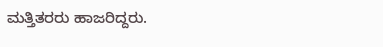ಮತ್ತಿತರರು ಹಾಜರಿದ್ದರು.